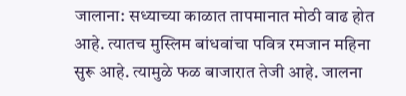जालाना: सध्याच्या काळात तापमानात मोठी वाढ होत आहे. त्यातच मुस्लिम बांधवांचा पवित्र रमजान महिना सुरू आहे. त्यामुळे फळ बाजारात तेजी आहे. जालना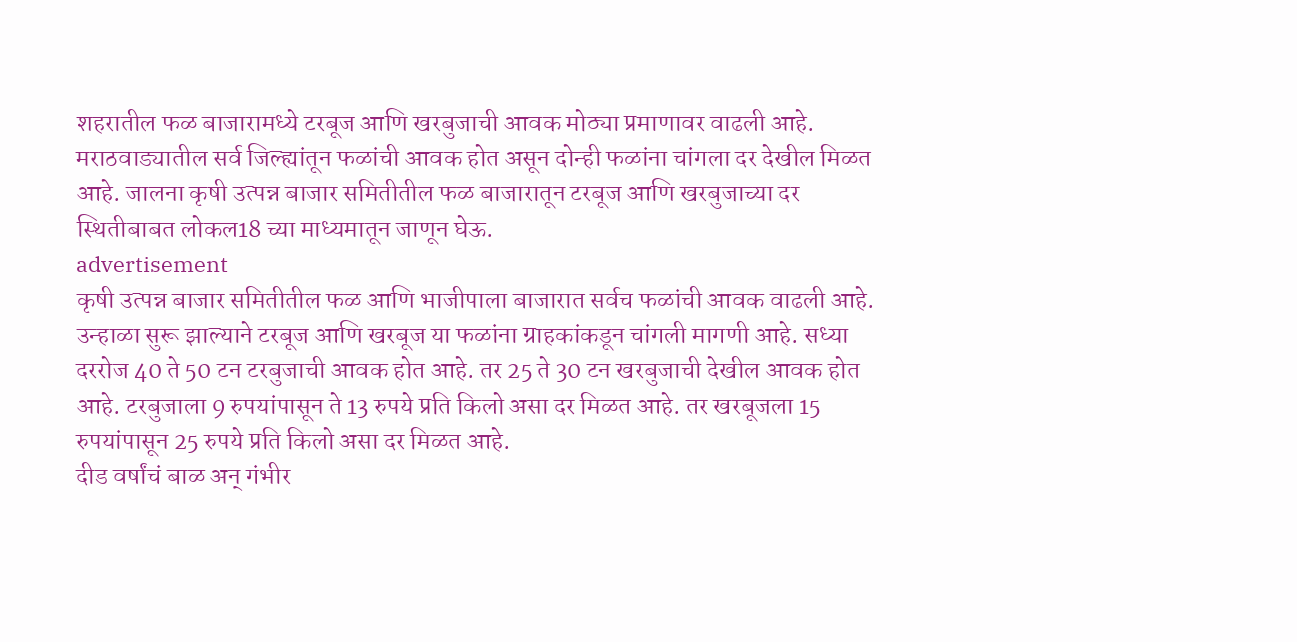शहरातील फळ बाजारामध्ये टरबूज आणि खरबुजाची आवक मोठ्या प्रमाणावर वाढली आहे. मराठवाड्यातील सर्व जिल्ह्यांतून फळांची आवक होत असून दोन्ही फळांना चांगला दर देखील मिळत आहे. जालना कृषी उत्पन्न बाजार समितीतील फळ बाजारातून टरबूज आणि खरबुजाच्या दर स्थितीबाबत लोकल18 च्या माध्यमातून जाणून घेऊ.
advertisement
कृषी उत्पन्न बाजार समितीतील फळ आणि भाजीपाला बाजारात सर्वच फळांची आवक वाढली आहे. उन्हाळा सुरू झाल्याने टरबूज आणि खरबूज या फळांना ग्राहकांकडून चांगली मागणी आहे. सध्या दररोज 40 ते 50 टन टरबुजाची आवक होत आहे. तर 25 ते 30 टन खरबुजाची देखील आवक होत आहे. टरबुजाला 9 रुपयांपासून ते 13 रुपये प्रति किलो असा दर मिळत आहे. तर खरबूजला 15 रुपयांपासून 25 रुपये प्रति किलो असा दर मिळत आहे.
दीड वर्षांचं बाळ अन् गंभीर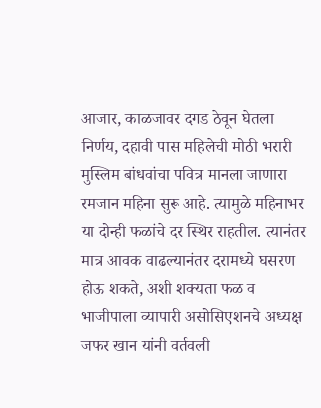आजार, काळजावर दगड ठेवून घेतला निर्णय, दहावी पास महिलेची मोठी भरारी
मुस्लिम बांधवांचा पवित्र मानला जाणारा रमजान महिना सुरू आहे. त्यामुळे महिनाभर या दोन्ही फळांचे दर स्थिर राहतील. त्यानंतर मात्र आवक वाढल्यानंतर दरामध्ये घसरण होऊ शकते, अशी शक्यता फळ व भाजीपाला व्यापारी असोसिएशनचे अध्यक्ष जफर खान यांनी वर्तवली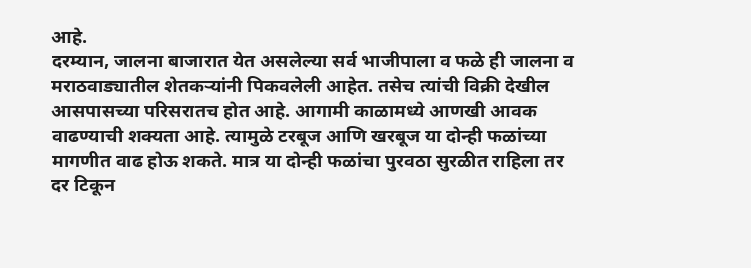आहे.
दरम्यान, जालना बाजारात येत असलेल्या सर्व भाजीपाला व फळे ही जालना व मराठवाड्यातील शेतकऱ्यांनी पिकवलेली आहेत. तसेच त्यांची विक्री देखील आसपासच्या परिसरातच होत आहे. आगामी काळामध्ये आणखी आवक वाढण्याची शक्यता आहे. त्यामुळे टरबूज आणि खरबूज या दोन्ही फळांच्या मागणीत वाढ होऊ शकते. मात्र या दोन्ही फळांचा पुरवठा सुरळीत राहिला तर दर टिकून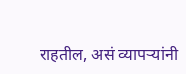राहतील, असं व्यापऱ्यांनी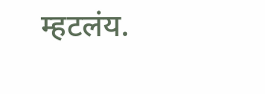म्हटलंय.